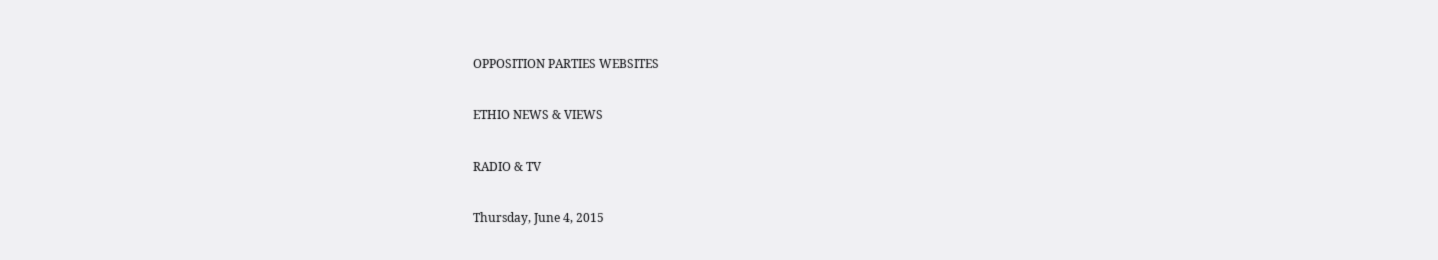OPPOSITION PARTIES WEBSITES

ETHIO NEWS & VIEWS

RADIO & TV

Thursday, June 4, 2015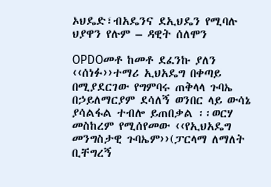ኦህዴድ፣ብአዴንና ደኢህዴን የሚባሉ ህያዋን የሉም – ዳዊት ሰለሞን

OPDOመቶ ከመቶ ደፈንኩ ያለን ‹‹ሰነፉ››ተማሪ ኢህአዴግ በቀጣይ በሚያደርገው የግምባሩ ጠቅላላ ጉባኤ በኃይለማርያም ደሳለኝ ወንበር ላይ ውሳኔ ያሳልፋል ተብሎ ይጠበቃል ፡፡ወርሃ መስከረም የሚሰየመው ‹‹የኢህአዴግ መንግስታዊ ጉባኤም››(ፓርላማ ለማለት ቢቸግረኝ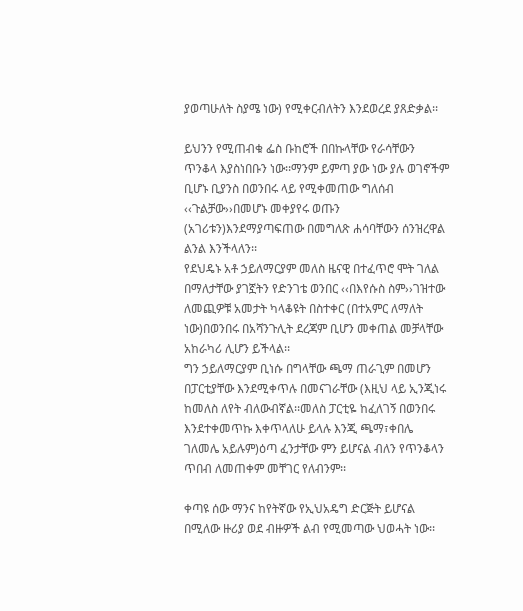ያወጣሁለት ስያሜ ነው) የሚቀርብለትን እንደወረደ ያጸድቃል፡፡

ይህንን የሚጠብቁ ፌስ ቡከሮች በበኩላቸው የራሳቸውን ጥንቆላ እያስነበቡን ነው፡፡ማንም ይምጣ ያው ነው ያሉ ወገኖችም ቢሆኑ ቢያንስ በወንበሩ ላይ የሚቀመጠው ግለሰብ ‹‹ጉልቻው››በመሆኑ መቀያየሩ ወጡን (አገሪቱን)እንደማያጣፍጠው በመግለጽ ሐሳባቸውን ሰንዝረዋል ልንል እንችላለን፡፡
የደህዴኑ አቶ ኃይለማርያም መለስ ዜናዊ በተፈጥሮ ሞት ገለል በማለታቸው ያገኟትን የድንገቴ ወንበር ‹‹በእየሱስ ስም››ገዝተው ለመጪዎቹ አመታት ካላቆዩት በስተቀር (በተአምር ለማለት ነው)በወንበሩ በአሻንጉሊት ደረጃም ቢሆን መቀጠል መቻላቸው አከራካሪ ሊሆን ይችላል፡፡
ግን ኃይለማርያም ቢነሱ በግላቸው ጫማ ጠራጊም በመሆን በፓርቲያቸው እንደሚቀጥሉ በመናገራቸው (እዚህ ላይ ኢንጂነሩ ከመለስ ለየት ብለውብኛል፡፡መለስ ፓርቲዬ ከፈለገኝ በወንበሩ እንደተቀመጥኩ እቀጥላለሁ ይላሉ እንጂ ጫማ፣ቀበሌ ገለመሌ አይሉም)ዕጣ ፈንታቸው ምን ይሆናል ብለን የጥንቆላን ጥበብ ለመጠቀም መቸገር የለብንም፡፡

ቀጣዩ ሰው ማንና ከየትኛው የኢህአዴግ ድርጅት ይሆናል በሚለው ዙሪያ ወደ ብዙዎች ልብ የሚመጣው ህወሓት ነው፡፡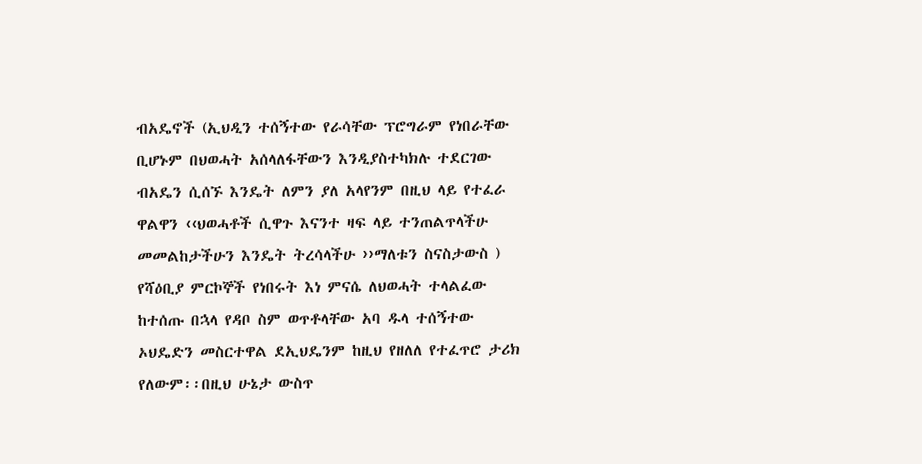ብአዴኖች (ኢህዲን ተሰኝተው የራሳቸው ፕሮግራም የነበራቸው ቢሆኑም በህወሓት አሰላለፋቸውን እንዲያስተካክሉ ተደርገው ብአዴን ሲሰኙ እንዴት ለምን ያለ አላየንም በዚህ ላይ የተፈራ ዋልዋን ‹‹ህወሓቶች ሲዋጉ እናንተ ዛፍ ላይ ተንጠልጥላችሁ መመልከታችሁን እንዴት ትረሳላችሁ ››ማለቱን ስናስታውስ ) የሻዕቢያ ምርኮኞች የነበሩት እነ ምናሴ ለህወሓት ተላልፈው ከተሰጡ በኋላ የዳቦ ስም ወጥቶላቸው አባ ዱላ ተሰኝተው ኦህዴድን መስርተዋል ደኢህዴንም ከዚህ የዘለለ የተፈጥሮ ታሪክ የለውም፡፡በዚህ ሁኔታ ውስጥ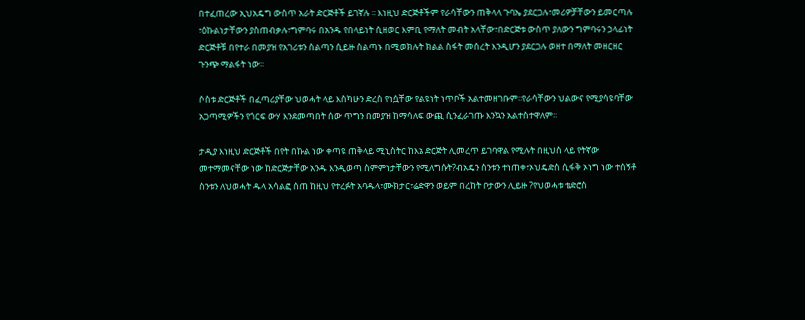በተፈጠረው ኢህአዴግ ውስጥ አራት ድርጅቶች ይገኛሉ ፡፡ እነዚህ ድርጅቶችም የራሳቸውን ጠቅላላ ጉባኤ ያደርጋሉ፣መሪዎቻቸውን ይመርጣሉ ፣ዕኩልነታቸውን ያስጠብቃሉ፣ግምባሩ በአንዱ የበላይነት ሲዘወር እምቢ የማለት መብት አላቸው፣በድርጅቱ ውስጥ ያለውን ግምባሩን ኃላፊነት ድርጅቶቹ በየተራ በመያዝ የአገሪቱን ስልጣን ሲይዙ ስልጣኑ በሚወክሉት ክልል ስፋት መሰረት እንዲሆን ያደርጋሉ ወዘተ በማለት መዘርዘር ጉንጭ ማልፋት ነው፡፡

ሶስቱ ድርጅቶች በፈጣሪያቸው ህወሓት ላይ እስካሁን ድረስ የነሷቸው የልዩነት ነጥቦች አልተመዘገቡም፡፡የራሳቸውን ህልውና የሚያሳዩባቸው አጋጣሚዎችን የጎርፍ ውሃ እንደመጣበት ሰው ጥግን በመያዝ ከማሳለፍ ውጪ ሲንፈራገጡ እንኳን አልተስተዋለም፡፡

ታዲያ እነዚህ ድርጅቶች በየት በኩል ነው ቀጣዩ ጠቅላይ ሚኒስትር ከእኔ ድርጅት ሊመረጥ ይገባዋል የሚሉት በዚህስ ላይ የትኛው መተማመናቸው ነው ከድርጅታቸው አንዱ እንዲወጣ ስምምነታቸውን የሚለግሱት?ብአዴን ስንቱን ተነጠቀ፣ኦህዴድስ ሲፋቅ ኦነግ ነው ተሰኝቶ ስንቱን ለህወሓት ዱላ አሳልፎ ሰጠ ከዚህ የተረፉት አባዱላ፣ሙክታር፣ሬድዋን ወይም በረከት ቦታውን ሊይዙ ?የህወሓቱ ቴድሮስ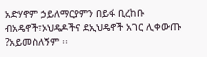አድሃኖም ኃይለማርያምን በይፋ ቢረከቡ ብአዴኖች፣ኦህዴዶችና ደኢህዴኖች አገር ሊቀውጡ ?አይመስለኝም ፡፡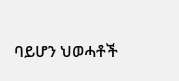ባይሆን ህወሓቶች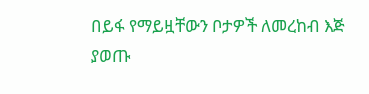በይፋ የማይዟቸውን ቦታዎች ለመረከብ እጅ ያወጡ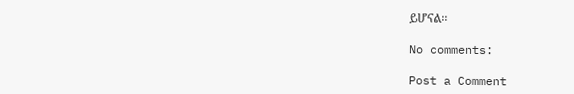ይሆናል፡፡

No comments:

Post a Comment